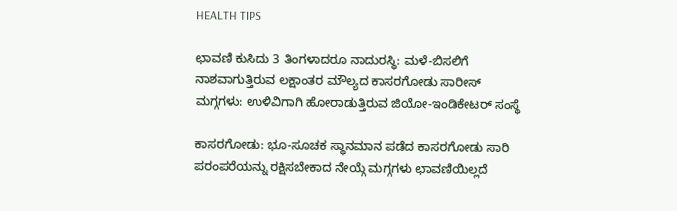HEALTH TIPS

ಛಾವಣಿ ಕುಸಿದು 3 ತಿಂಗಳಾದರೂ ನಾದುರಸ್ಥಿ: ಮಳೆ-ಬಿಸಲಿಗೆ ನಾಶವಾಗುತ್ತಿರುವ ಲಕ್ಷಾಂತರ ಮೌಲ್ಯದ ಕಾಸರಗೋಡು ಸಾರೀಸ್ ಮಗ್ಗಗಳು: ಉಳಿವಿಗಾಗಿ ಹೋರಾಡುತ್ತಿರುವ ಜಿಯೋ-ಇಂಡಿಕೇಟರ್ ಸಂಸ್ಥೆ

ಕಾಸರಗೋಡು: ಭೂ-ಸೂಚಕ ಸ್ಥಾನಮಾನ ಪಡೆದ ಕಾಸರಗೋಡು ಸಾರಿ ಪರಂಪರೆಯನ್ನು ರಕ್ಷಿಸಬೇಕಾದ ನೇಯ್ಗೆ ಮಗ್ಗಗಳು ಛಾವಣಿಯಿಲ್ಲದೆ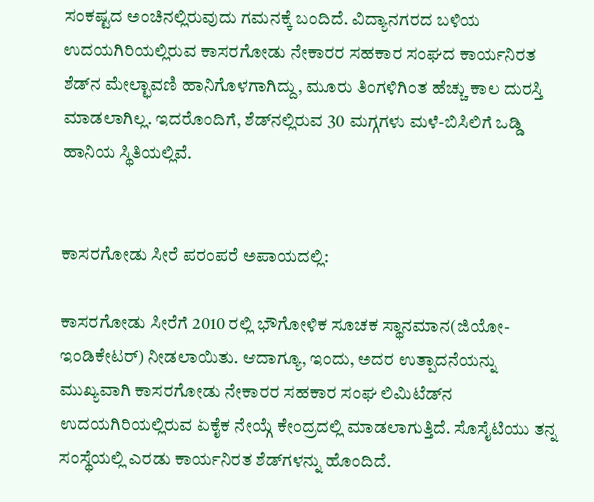ಸಂಕಷ್ಟದ ಅಂಚಿನಲ್ಲಿರುವುದು ಗಮನಕ್ಕೆ ಬಂದಿದೆ. ವಿದ್ಯಾನಗರದ ಬಳಿಯ ಉದಯಗಿರಿಯಲ್ಲಿರುವ ಕಾಸರಗೋಡು ನೇಕಾರರ ಸಹಕಾರ ಸಂಘದ ಕಾರ್ಯನಿರತ ಶೆಡ್‍ನ ಮೇಲ್ಛಾವಣಿ ಹಾನಿಗೊಳಗಾಗಿದ್ದು, ಮೂರು ತಿಂಗಳಿಗಿಂತ ಹೆಚ್ಚು ಕಾಲ ದುರಸ್ತಿ ಮಾಡಲಾಗಿಲ್ಲ. ಇದರೊಂದಿಗೆ, ಶೆಡ್‍ನಲ್ಲಿರುವ 30 ಮಗ್ಗಗಳು ಮಳೆ-ಬಿಸಿಲಿಗೆ ಒಡ್ಡಿ ಹಾನಿಯ ಸ್ಥಿತಿಯಲ್ಲಿವೆ.


ಕಾಸರಗೋಡು ಸೀರೆ ಪರಂಪರೆ ಅಪಾಯದಲ್ಲಿ:

ಕಾಸರಗೋಡು ಸೀರೆಗೆ 2010 ರಲ್ಲಿ ಭೌಗೋಳಿಕ ಸೂಚಕ ಸ್ಥಾನಮಾನ(ಜಿಯೋ-ಇಂಡಿಕೇಟರ್) ನೀಡಲಾಯಿತು. ಆದಾಗ್ಯೂ, ಇಂದು, ಅದರ ಉತ್ಪಾದನೆಯನ್ನು ಮುಖ್ಯವಾಗಿ ಕಾಸರಗೋಡು ನೇಕಾರರ ಸಹಕಾರ ಸಂಘ ಲಿಮಿಟೆಡ್‍ನ ಉದಯಗಿರಿಯಲ್ಲಿರುವ ಏಕೈಕ ನೇಯ್ಗೆ ಕೇಂದ್ರದಲ್ಲಿ ಮಾಡಲಾಗುತ್ತಿದೆ. ಸೊಸೈಟಿಯು ತನ್ನ ಸಂಸ್ಥೆಯಲ್ಲಿ ಎರಡು ಕಾರ್ಯನಿರತ ಶೆಡ್‍ಗಳನ್ನು ಹೊಂದಿದೆ.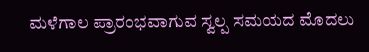ಮಳೆಗಾಲ ಪ್ರಾರಂಭವಾಗುವ ಸ್ವಲ್ಪ ಸಮಯದ ಮೊದಲು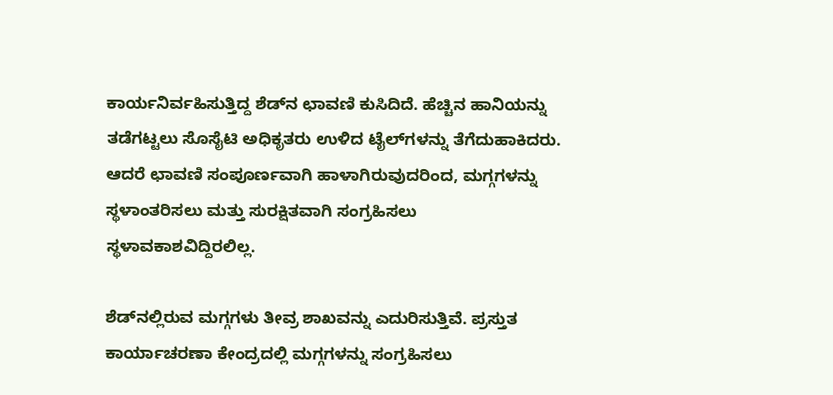ಕಾರ್ಯನಿರ್ವಹಿಸುತ್ತಿದ್ದ ಶೆಡ್‍ನ ಛಾವಣಿ ಕುಸಿದಿದೆ. ಹೆಚ್ಚಿನ ಹಾನಿಯನ್ನು ತಡೆಗಟ್ಟಲು ಸೊಸೈಟಿ ಅಧಿಕೃತರು ಉಳಿದ ಟೈಲ್‍ಗಳನ್ನು ತೆಗೆದುಹಾಕಿದರು. ಆದರೆ ಛಾವಣಿ ಸಂಪೂರ್ಣವಾಗಿ ಹಾಳಾಗಿರುವುದರಿಂದ, ಮಗ್ಗಗಳನ್ನು ಸ್ಥಳಾಂತರಿಸಲು ಮತ್ತು ಸುರಕ್ಷಿತವಾಗಿ ಸಂಗ್ರಹಿಸಲು ಸ್ಥಳಾವಕಾಶವಿದ್ದಿರಲಿಲ್ಲ.

ಶೆಡ್‍ನಲ್ಲಿರುವ ಮಗ್ಗಗಳು ತೀವ್ರ ಶಾಖವನ್ನು ಎದುರಿಸುತ್ತಿವೆ. ಪ್ರಸ್ತುತ ಕಾರ್ಯಾಚರಣಾ ಕೇಂದ್ರದಲ್ಲಿ ಮಗ್ಗಗಳನ್ನು ಸಂಗ್ರಹಿಸಲು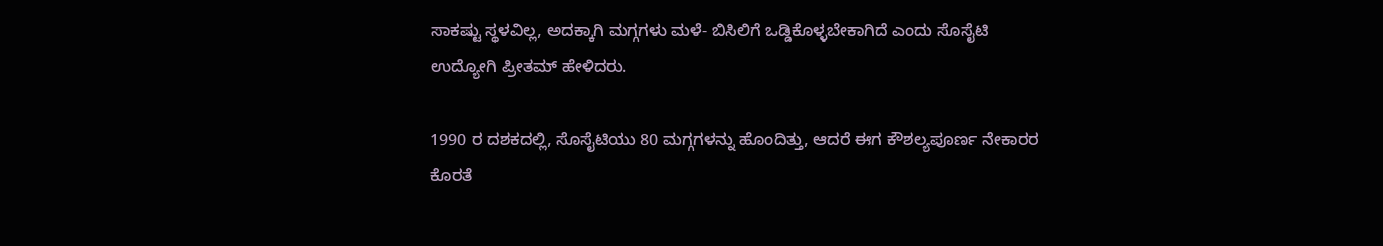ಸಾಕಷ್ಟು ಸ್ಥಳವಿಲ್ಲ, ಅದಕ್ಕಾಗಿ ಮಗ್ಗಗಳು ಮಳೆ- ಬಿಸಿಲಿಗೆ ಒಡ್ಡಿಕೊಳ್ಳಬೇಕಾಗಿದೆ ಎಂದು ಸೊಸೈಟಿ ಉದ್ಯೋಗಿ ಪ್ರೀತಮ್ ಹೇಳಿದರು.

1990 ರ ದಶಕದಲ್ಲಿ, ಸೊಸೈಟಿಯು 80 ಮಗ್ಗಗಳನ್ನು ಹೊಂದಿತ್ತು, ಆದರೆ ಈಗ ಕೌಶಲ್ಯಪೂರ್ಣ ನೇಕಾರರ ಕೊರತೆ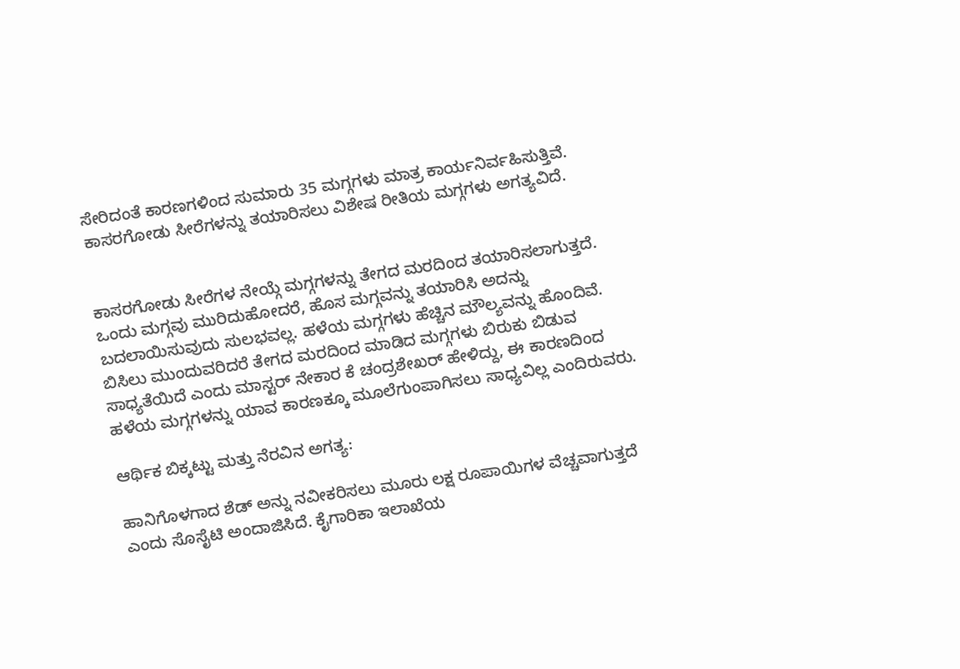ಸೇರಿದಂತೆ ಕಾರಣಗಳಿಂದ ಸುಮಾರು 35 ಮಗ್ಗಗಳು ಮಾತ್ರ ಕಾರ್ಯನಿರ್ವಹಿಸುತ್ತಿವೆ.  ಕಾಸರಗೋಡು ಸೀರೆಗಳನ್ನು ತಯಾರಿಸಲು ವಿಶೇಷ ರೀತಿಯ ಮಗ್ಗಗಳು ಅಗತ್ಯವಿದೆ.


ಕಾಸರಗೋಡು ಸೀರೆಗಳ ನೇಯ್ಗೆ ಮಗ್ಗಗಳನ್ನು ತೇಗದ ಮರದಿಂದ ತಯಾರಿಸಲಾಗುತ್ತದೆ. ಒಂದು ಮಗ್ಗವು ಮುರಿದುಹೋದರೆ, ಹೊಸ ಮಗ್ಗವನ್ನು ತಯಾರಿಸಿ ಅದನ್ನು ಬದಲಾಯಿಸುವುದು ಸುಲಭವಲ್ಲ. ಹಳೆಯ ಮಗ್ಗಗಳು ಹೆಚ್ಚಿನ ಮೌಲ್ಯವನ್ನು ಹೊಂದಿವೆ. ಬಿಸಿಲು ಮುಂದುವರಿದರೆ ತೇಗದ ಮರದಿಂದ ಮಾಡಿದ ಮಗ್ಗಗಳು ಬಿರುಕು ಬಿಡುವ ಸಾಧ್ಯತೆಯಿದೆ ಎಂದು ಮಾಸ್ಟರ್ ನೇಕಾರ ಕೆ ಚಂದ್ರಶೇಖರ್ ಹೇಳಿದ್ದು, ಈ ಕಾರಣದಿಂದ ಹಳೆಯ ಮಗ್ಗಗಳನ್ನು ಯಾವ ಕಾರಣಕ್ಕೂ ಮೂಲೆಗುಂಪಾಗಿಸಲು ಸಾಧ್ಯವಿಲ್ಲ ಎಂದಿರುವರು.

ಆರ್ಥಿಕ ಬಿಕ್ಕಟ್ಟು ಮತ್ತು ನೆರವಿನ ಅಗತ್ಯ:

ಹಾನಿಗೊಳಗಾದ ಶೆಡ್ ಅನ್ನು ನವೀಕರಿಸಲು ಮೂರು ಲಕ್ಷ ರೂಪಾಯಿಗಳ ವೆಚ್ಚವಾಗುತ್ತದೆ ಎಂದು ಸೊಸೈಟಿ ಅಂದಾಜಿಸಿದೆ. ಕೈಗಾರಿಕಾ ಇಲಾಖೆಯ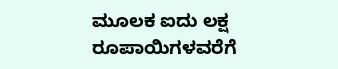ಮೂಲಕ ಐದು ಲಕ್ಷ ರೂಪಾಯಿಗಳವರೆಗೆ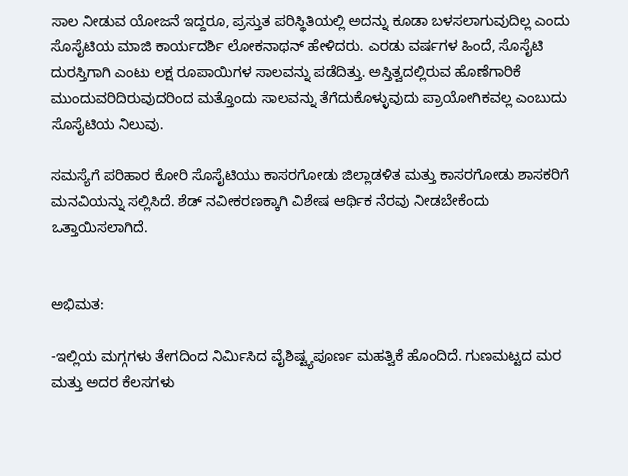ಸಾಲ ನೀಡುವ ಯೋಜನೆ ಇದ್ದರೂ, ಪ್ರಸ್ತುತ ಪರಿಸ್ಥಿತಿಯಲ್ಲಿ ಅದನ್ನು ಕೂಡಾ ಬಳಸಲಾಗುವುದಿಲ್ಲ ಎಂದು ಸೊಸೈಟಿಯ ಮಾಜಿ ಕಾರ್ಯದರ್ಶಿ ಲೋಕನಾಥನ್ ಹೇಳಿದರು. ಎರಡು ವರ್ಷಗಳ ಹಿಂದೆ, ಸೊಸೈಟಿ ದುರಸ್ತಿಗಾಗಿ ಎಂಟು ಲಕ್ಷ ರೂಪಾಯಿಗಳ ಸಾಲವನ್ನು ಪಡೆದಿತ್ತು. ಅಸ್ತಿತ್ವದಲ್ಲಿರುವ ಹೊಣೆಗಾರಿಕೆ ಮುಂದುವರಿದಿರುವುದರಿಂದ ಮತ್ತೊಂದು ಸಾಲವನ್ನು ತೆಗೆದುಕೊಳ್ಳುವುದು ಪ್ರಾಯೋಗಿಕವಲ್ಲ ಎಂಬುದು ಸೊಸೈಟಿಯ ನಿಲುವು.

ಸಮಸ್ಯೆಗೆ ಪರಿಹಾರ ಕೋರಿ ಸೊಸೈಟಿಯು ಕಾಸರಗೋಡು ಜಿಲ್ಲಾಡಳಿತ ಮತ್ತು ಕಾಸರಗೋಡು ಶಾಸಕರಿಗೆ ಮನವಿಯನ್ನು ಸಲ್ಲಿಸಿದೆ. ಶೆಡ್ ನವೀಕರಣಕ್ಕಾಗಿ ವಿಶೇಷ ಆರ್ಥಿಕ ನೆರವು ನೀಡಬೇಕೆಂದು ಒತ್ತಾಯಿಸಲಾಗಿದೆ.


ಅಭಿಮತ:

-ಇಲ್ಲಿಯ ಮಗ್ಗಗಳು ತೇಗದಿಂದ ನಿರ್ಮಿಸಿದ ವೈಶಿಷ್ಟ್ಯಪೂರ್ಣ ಮಹತ್ವಿಕೆ ಹೊಂದಿದೆ. ಗುಣಮಟ್ಟದ ಮರ ಮತ್ತು ಅದರ ಕೆಲಸಗಳು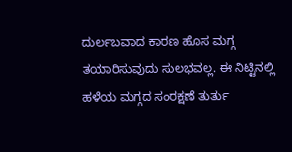ದುರ್ಲಬವಾದ ಕಾರಣ ಹೊಸ ಮಗ್ಗ ತಯಾರಿಸುವುದು ಸುಲಭವಲ್ಲ. ಈ ನಿಟ್ಟಿನಲ್ಲಿ ಹಳೆಯ ಮಗ್ಗದ ಸಂರಕ್ಷಣೆ ತುರ್ತು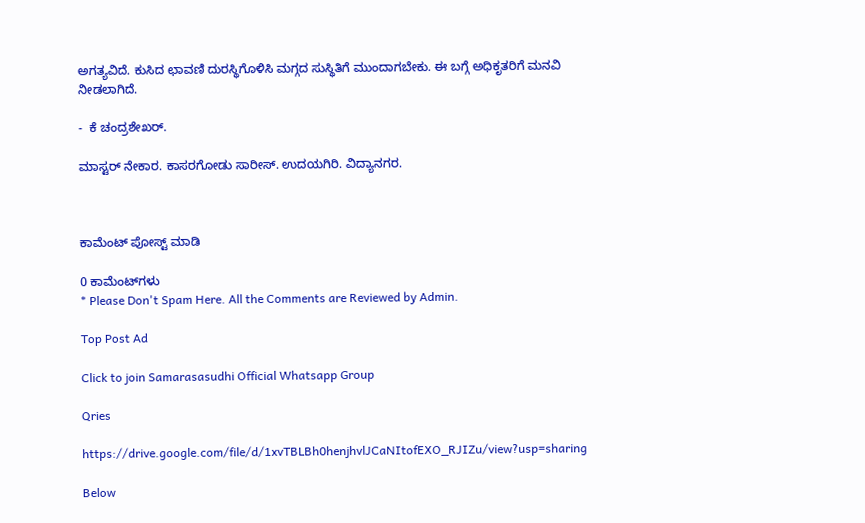ಅಗತ್ಯವಿದೆ. ಕುಸಿದ ಛಾವಣಿ ದುರಸ್ಥಿಗೊಳಿಸಿ ಮಗ್ಗದ ಸುಸ್ಥಿತಿಗೆ ಮುಂದಾಗಬೇಕು. ಈ ಬಗ್ಗೆ ಅಧಿಕೃತರಿಗೆ ಮನವಿ ನೀಡಲಾಗಿದೆ.

-  ಕೆ ಚಂದ್ರಶೇಖರ್.

ಮಾಸ್ಟರ್ ನೇಕಾರ. ಕಾಸರಗೋಡು ಸಾರೀಸ್. ಉದಯಗಿರಿ. ವಿದ್ಯಾನಗರ.



ಕಾಮೆಂಟ್‌‌ ಪೋಸ್ಟ್‌ ಮಾಡಿ

0 ಕಾಮೆಂಟ್‌ಗಳು
* Please Don't Spam Here. All the Comments are Reviewed by Admin.

Top Post Ad

Click to join Samarasasudhi Official Whatsapp Group

Qries

https://drive.google.com/file/d/1xvTBLBh0henjhvlJCaNItofEXO_RJIZu/view?usp=sharing

Below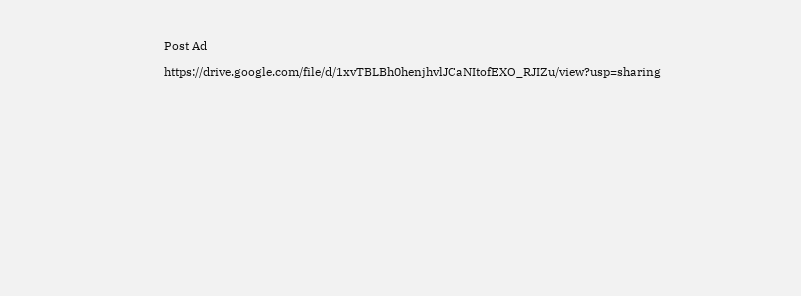Post Ad

https://drive.google.com/file/d/1xvTBLBh0henjhvlJCaNItofEXO_RJIZu/view?usp=sharing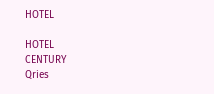HOTEL

HOTEL
CENTURY
Qries